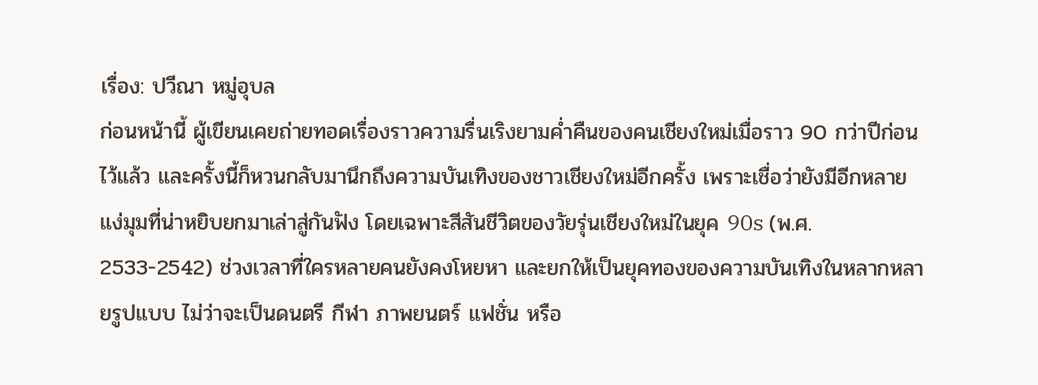เรื่อง: ปวีณา หมู่อุบล
ก่อนหน้านี้ ผู้เขียนเคยถ่ายทอดเรื่องราวความรื่นเริงยามค่ำคืนของคนเชียงใหม่เมื่อราว 90 กว่าปีก่อนไว้แล้ว และครั้งนี้ก็หวนกลับมานึกถึงความบันเทิงของชาวเชียงใหม่อีกครั้ง เพราะเชื่อว่ายังมีอีกหลายแง่มุมที่น่าหยิบยกมาเล่าสู่กันฟัง โดยเฉพาะสีสันชีวิตของวัยรุ่นเชียงใหม่ในยุค 90s (พ.ศ. 2533-2542) ช่วงเวลาที่ใครหลายคนยังคงโหยหา และยกให้เป็นยุคทองของความบันเทิงในหลากหลายรูปแบบ ไม่ว่าจะเป็นดนตรี กีฬา ภาพยนตร์ แฟชั่น หรือ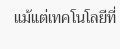แม้แต่เทคโนโลยีที่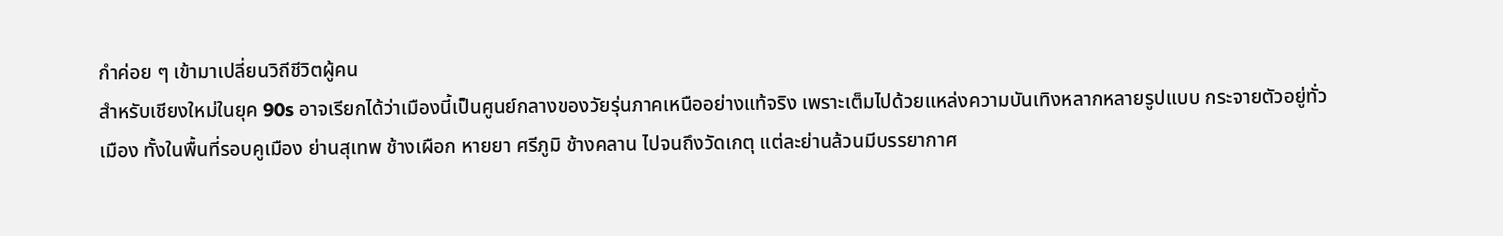กำค่อย ๆ เข้ามาเปลี่ยนวิถีชีวิตผู้คน
สำหรับเชียงใหม่ในยุค 90s อาจเรียกได้ว่าเมืองนี้เป็นศูนย์กลางของวัยรุ่นภาคเหนืออย่างแท้จริง เพราะเต็มไปด้วยแหล่งความบันเทิงหลากหลายรูปแบบ กระจายตัวอยู่ทั่วเมือง ทั้งในพื้นที่รอบคูเมือง ย่านสุเทพ ช้างเผือก หายยา ศรีภูมิ ช้างคลาน ไปจนถึงวัดเกตุ แต่ละย่านล้วนมีบรรยากาศ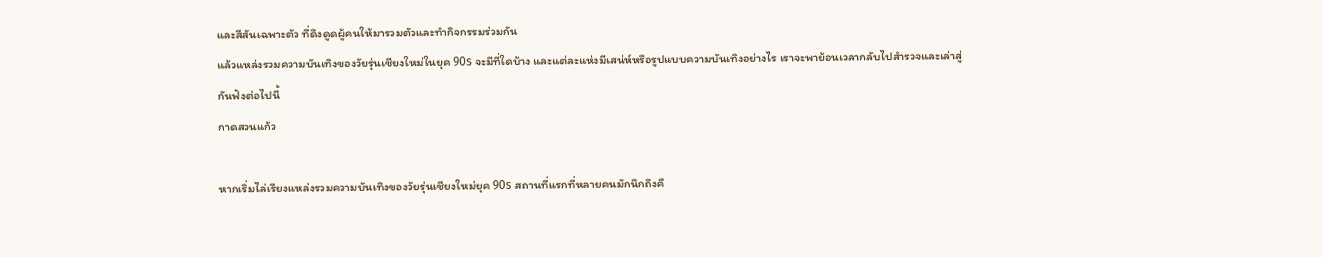และสีสันเฉพาะตัว ที่ดึงดูดผู้คนให้มารวมตัวและทำกิจกรรมร่วมกัน
แล้วแหล่งรวมความบันเทิงของวัยรุ่นเชียงใหม่ในยุค 90s จะมีที่ใดบ้าง และแต่ละแห่งมีเสน่ห์หรือรูปแบบความบันเทิงอย่างไร เราจะพาย้อนเวลากลับไปสำรวจและเล่าสู่กันฟังต่อไปนี้
กาดสวนแก้ว

หากเริ่มไล่เรียงแหล่งรวมความบันเทิงของวัยรุ่นเชียงใหม่ยุค 90s สถานที่แรกที่หลายคนมักนึกถึงคื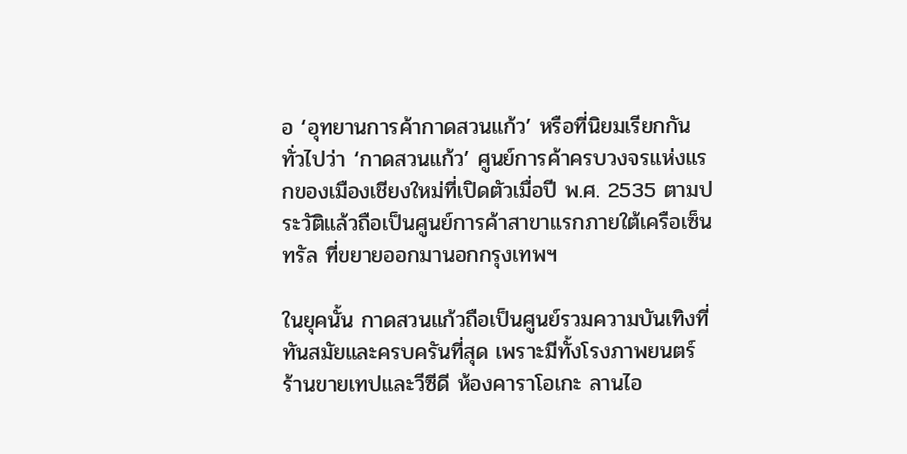อ ‘อุทยานการค้ากาดสวนแก้ว’ หรือที่นิยมเรียกกันทั่วไปว่า ‘กาดสวนแก้ว’ ศูนย์การค้าครบวงจรแห่งแรกของเมืองเชียงใหม่ที่เปิดตัวเมื่อปี พ.ศ. 2535 ตามประวัติแล้วถือเป็นศูนย์การค้าสาขาแรกภายใต้เครือเซ็นทรัล ที่ขยายออกมานอกกรุงเทพฯ

ในยุคนั้น กาดสวนแก้วถือเป็นศูนย์รวมความบันเทิงที่ทันสมัยและครบครันที่สุด เพราะมีทั้งโรงภาพยนตร์ ร้านขายเทปและวีซีดี ห้องคาราโอเกะ ลานไอ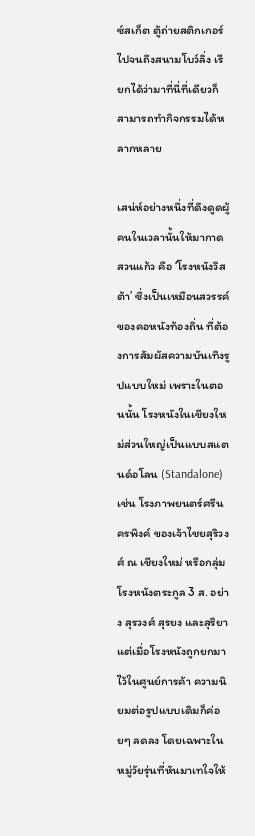ซ์สเก็ต ตู้ถ่ายสติกเกอร์ ไปจนถึงสนามโบว์ลิ่ง เรียกได้ว่ามาที่นี่ที่เดียวก็สามารถทำกิจกรรมได้หลากหลาย

เสน่ห์อย่างหนึ่งที่ดึงดูดผู้คนในเวลานั้นให้มากาดสวนแก้ว คือ ‘โรงหนังวิสต้า’ ซึ่งเป็นเหมือนสวรรค์ของคอหนังท้องถิ่น ที่ต้องการสัมผัสความบันเทิงรูปแบบใหม่ เพราะในตอนนั้น โรงหนังในเชียงใหม่ส่วนใหญ่เป็นแบบสแตนด์อโลน (Standalone) เช่น โรงภาพยนตร์ศรีนครพิงค์ ของเจ้าไชยสุริวงศ์ ณ เชียงใหม่ หรือกลุ่มโรงหนังตระกูล 3 ส. อย่าง สุรวงศ์ สุรยง และสุริยา แต่เมื่อโรงหนังถูกยกมาไว้ในศูนย์การค้า ความนิยมต่อรูปแบบเดิมก็ค่อยๆ ลดลง โดยเฉพาะในหมู่วัยรุ่นที่หันมาเทใจให้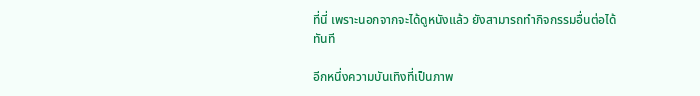ที่นี่ เพราะนอกจากจะได้ดูหนังแล้ว ยังสามารถทำกิจกรรมอื่นต่อได้ทันที

อีกหนึ่งความบันเทิงที่เป็นภาพ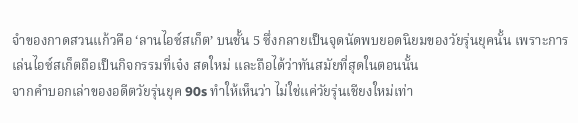จำของกาดสวนแก้วคือ ‘ลานไอซ์สเก็ต’ บนชั้น 5 ซึ่งกลายเป็นจุดนัดพบยอดนิยมของวัยรุ่นยุคนั้น เพราะการเล่นไอซ์สเก็ตถือเป็นกิจกรรมที่เจ๋ง สดใหม่ และถือได้ว่าทันสมัยที่สุดในตอนนั้น
จากคำบอกเล่าของอดีตวัยรุ่นยุค 90s ทำให้เห็นว่า ไม่ใช่แค่วัยรุ่นเชียงใหม่เท่า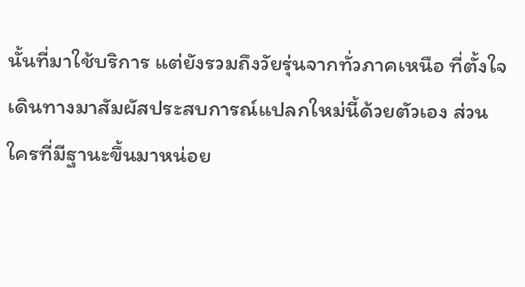นั้นที่มาใช้บริการ แต่ยังรวมถึงวัยรุ่นจากทั่วภาคเหนือ ที่ตั้งใจเดินทางมาสัมผัสประสบการณ์แปลกใหม่นี้ด้วยตัวเอง ส่วนใครที่มีฐานะขึ้นมาหน่อย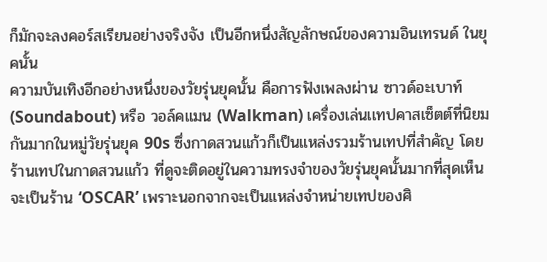ก็มักจะลงคอร์สเรียนอย่างจริงจัง เป็นอีกหนึ่งสัญลักษณ์ของความอินเทรนด์ ในยุคนั้น
ความบันเทิงอีกอย่างหนึ่งของวัยรุ่นยุคนั้น คือการฟังเพลงผ่าน ซาวด์อะเบาท์ (Soundabout) หรือ วอล์คแมน (Walkman) เครื่องเล่นเเทปคาสเซ็ตต์ที่นิยมกันมากในหมู่วัยรุ่นยุค 90s ซึ่งกาดสวนแก้วก็เป็นแหล่งรวมร้านเทปที่สำคัญ โดยร้านเทปในกาดสวนแก้ว ที่ดูจะติดอยู่ในความทรงจำของวัยรุ่นยุคนั้นมากที่สุดเห็นจะเป็นร้าน ‘OSCAR’ เพราะนอกจากจะเป็นแหล่งจำหน่ายเทปของศิ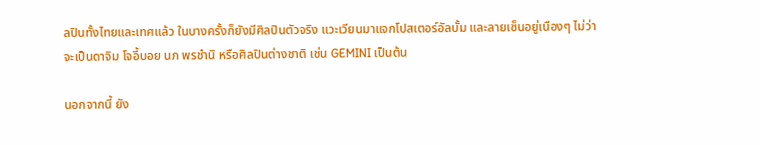ลปินทั้งไทยและเทศแล้ว ในบางครั้งก็ยังมีศิลปินตัวจริง แวะเวียนมาแจกโปสเตอร์อัลบั้ม และลายเซ็นอยู่เนืองๆ ไม่ว่าจะเป็นดาจิม โจอี้บอย นภ พรชำนิ หรือศิลปินต่างชาติ เช่น GEMINI เป็นต้น

นอกจากนี้ ยัง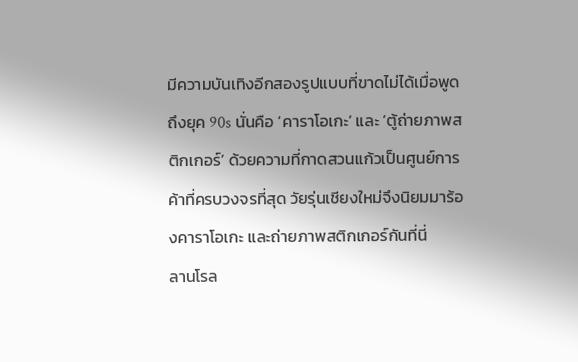มีความบันเทิงอีกสองรูปแบบที่ขาดไม่ได้เมื่อพูดถึงยุค 90s นั่นคือ ‘คาราโอเกะ’ และ ‘ตู้ถ่ายภาพสติกเกอร์’ ด้วยความที่กาดสวนแก้วเป็นศูนย์การค้าที่ครบวงจรที่สุด วัยรุ่นเชียงใหม่จึงนิยมมาร้องคาราโอเกะ และถ่ายภาพสติกเกอร์กันที่นี่
ลานโรล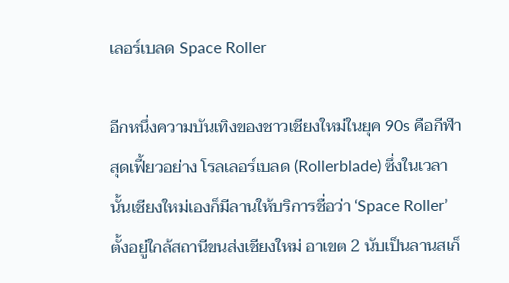เลอร์เบลด Space Roller

อีกหนึ่งความบันเทิงของชาวเชียงใหม่ในยุค 90s คือกีฬาสุดเฟี้ยวอย่าง โรลเลอร์เบลด (Rollerblade) ซึ่งในเวลานั้นเชียงใหม่เองก็มีลานให้บริการชื่อว่า ‘Space Roller’ ตั้งอยู่ใกล้สถานีขนส่งเชียงใหม่ อาเขต 2 นับเป็นลานสเก็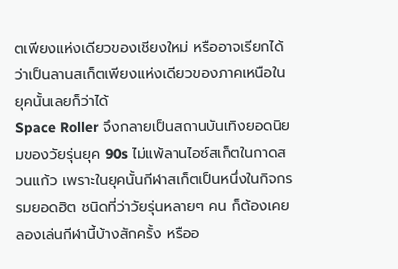ตเพียงแห่งเดียวของเชียงใหม่ หรืออาจเรียกได้ว่าเป็นลานสเก็ตเพียงแห่งเดียวของภาคเหนือในยุคนั้นเลยก็ว่าได้
Space Roller จึงกลายเป็นสถานบันเทิงยอดนิยมของวัยรุ่นยุค 90s ไม่แพ้ลานไอซ์สเก็ตในกาดสวนแก้ว เพราะในยุคนั้นกีฬาสเก็ตเป็นหนึ่งในกิจกรรมยอดฮิต ชนิดที่ว่าวัยรุ่นหลายๆ คน ก็ต้องเคยลองเล่นกีฬานี้บ้างสักครั้ง หรืออ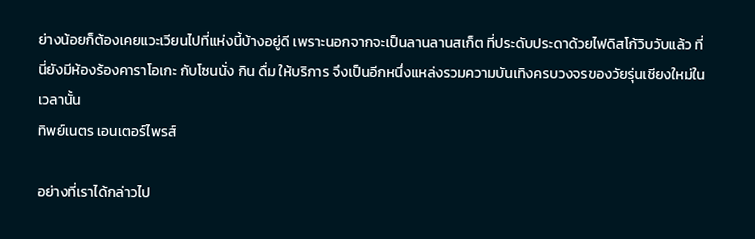ย่างน้อยก็ต้องเคยแวะเวียนไปที่แห่งนี้บ้างอยู่ดี เพราะนอกจากจะเป็นลานลานสเก็ต ที่ประดับประดาด้วยไฟดิสโก้วิบวับแล้ว ที่นี่ยังมีห้องร้องคาราโอเกะ กับโซนนั่ง กิน ดื่ม ให้บริการ จึงเป็นอีกหนึ่งแหล่งรวมความบันเทิงครบวงจรของวัยรุ่นเชียงใหม่ในเวลานั้น
ทิพย์เนตร เอนเตอร์ไพรส์

อย่างที่เราได้กล่าวไป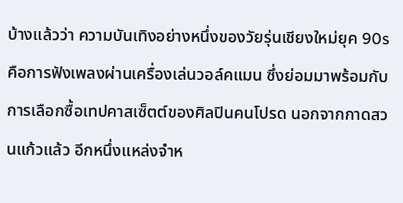บ้างแล้วว่า ความบันเทิงอย่างหนึ่งของวัยรุ่นเชียงใหม่ยุค 90s คือการฟังเพลงผ่านเครื่องเล่นวอล์คแมน ซึ่งย่อมมาพร้อมกับการเลือกซื้อเทปคาสเซ็ตต์ของศิลปินคนโปรด นอกจากกาดสวนแก้วแล้ว อีกหนึ่งแหล่งจำห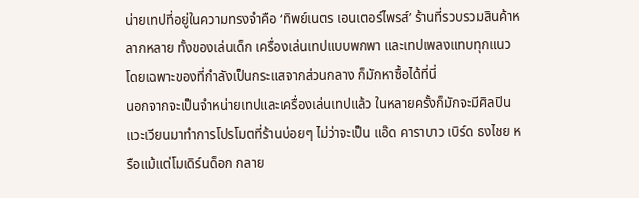น่ายเทปที่อยู่ในความทรงจำคือ ‘ทิพย์เนตร เอนเตอร์ไพรส์’ ร้านที่รวบรวมสินค้าหลากหลาย ทั้งของเล่นเด็ก เครื่องเล่นเทปแบบพกพา และเทปเพลงแทบทุกแนว โดยเฉพาะของที่กำลังเป็นกระแสจากส่วนกลาง ก็มักหาซื้อได้ที่นี่
นอกจากจะเป็นจำหน่ายเทปและเครื่องเล่นเทปแล้ว ในหลายครั้งก็มักจะมีศิลปินแวะเวียนมาทำการโปรโมตที่ร้านบ่อยๆ ไม่ว่าจะเป็น แอ๊ด คาราบาว เบิร์ด ธงไชย หรือแม้แต่โมเดิร์นด็อก กลาย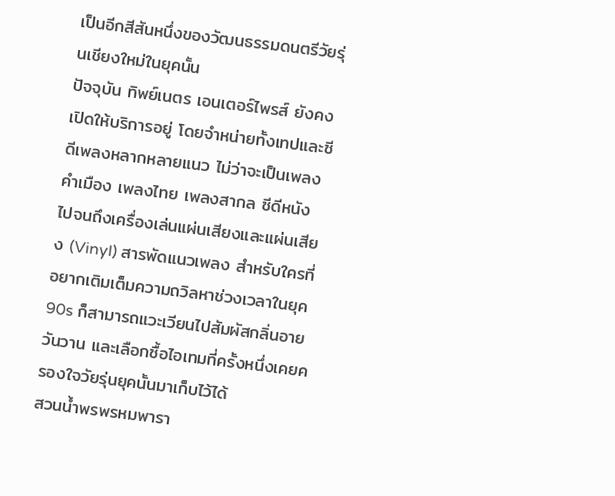เป็นอีกสีสันหนึ่งของวัฒนธรรมดนตรีวัยรุ่นเชียงใหม่ในยุคนั้น
ปัจจุบัน ทิพย์เนตร เอนเตอร์ไพรส์ ยังคงเปิดให้บริการอยู่ โดยจำหน่ายทั้งเทปและซีดีเพลงหลากหลายแนว ไม่ว่าจะเป็นเพลงคำเมือง เพลงไทย เพลงสากล ซีดีหนัง ไปจนถึงเครื่องเล่นแผ่นเสียงและแผ่นเสียง (Vinyl) สารพัดแนวเพลง สำหรับใครที่อยากเติมเต็มความถวิลหาช่วงเวลาในยุค 90s ก็สามารถแวะเวียนไปสัมผัสกลิ่นอายวันวาน และเลือกซื้อไอเทมที่ครั้งหนึ่งเคยครองใจวัยรุ่นยุคนั้นมาเก็บไว้ได้
สวนน้ำพรพรหมพารา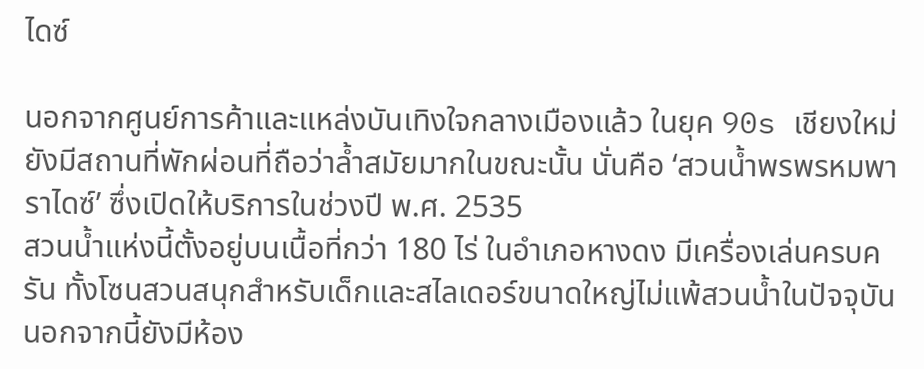ไดซ์

นอกจากศูนย์การค้าและแหล่งบันเทิงใจกลางเมืองแล้ว ในยุค 90s เชียงใหม่ยังมีสถานที่พักผ่อนที่ถือว่าล้ำสมัยมากในขณะนั้น นั่นคือ ‘สวนน้ำพรพรหมพาราไดซ์’ ซึ่งเปิดให้บริการในช่วงปี พ.ศ. 2535
สวนน้ำแห่งนี้ตั้งอยู่บนเนื้อที่กว่า 180 ไร่ ในอำเภอหางดง มีเครื่องเล่นครบครัน ทั้งโซนสวนสนุกสำหรับเด็กและสไลเดอร์ขนาดใหญ่ไม่แพ้สวนน้ำในปัจจุบัน นอกจากนี้ยังมีห้อง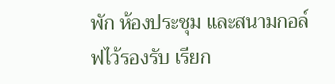พัก ห้องประชุม และสนามกอล์ฟไว้รองรับ เรียก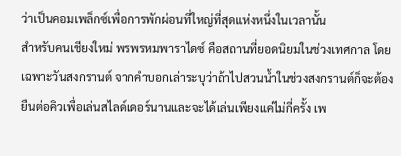ว่าเป็นคอมเพล็กซ์เพื่อการพักผ่อนที่ใหญ่ที่สุดแห่งหนึ่งในเวลานั้น
สำหรับคนเชียงใหม่ พรพรหมพาราไดซ์ คือสถานที่ยอดนิยมในช่วงเทศกาล โดยเฉพาะวันสงกรานต์ จากคำบอกเล่าระบุว่าถ้าไปสวนน้ำในช่วงสงกรานต์ก็จะต้องยืนต่อคิวเพื่อเล่นสไลด์เดอร์นานและจะได้เล่นเพียงแค่ไม่กี่ครั้ง เพ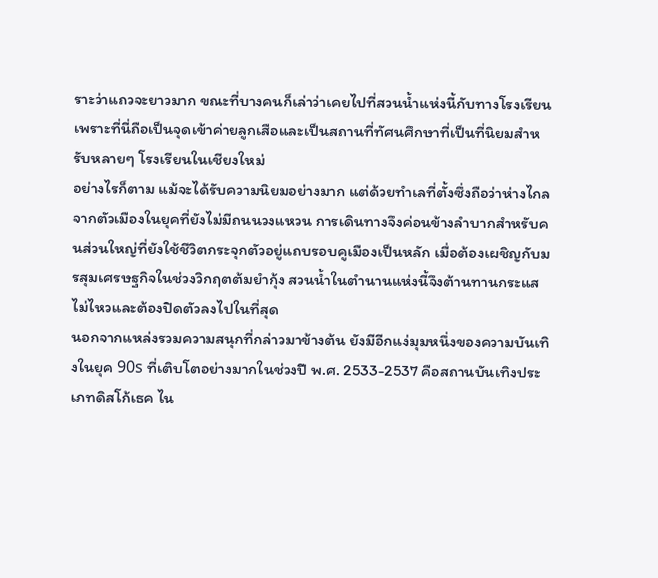ราะว่าแถวจะยาวมาก ขณะที่บางคนก็เล่าว่าเคยไปที่สวนน้ำแห่งนี้กับทางโรงเรียน เพราะที่นี่ถือเป็นจุดเข้าค่ายลูกเสือและเป็นสถานที่ทัศนศึกษาที่เป็นที่นิยมสำหรับหลายๆ โรงเรียนในเชียงใหม่
อย่างไรก็ตาม แม้จะได้รับความนิยมอย่างมาก แต่ด้วยทำเลที่ตั้งซึ่งถือว่าห่างไกลจากตัวเมืองในยุคที่ยังไม่มีถนนวงแหวน การเดินทางจึงค่อนข้างลำบากสำหรับคนส่วนใหญ่ที่ยังใช้ชีวิตกระจุกตัวอยู่แถบรอบคูเมืองเป็นหลัก เมื่อต้องเผชิญกับมรสุมเศรษฐกิจในช่วงวิกฤตต้มยำกุ้ง สวนน้ำในตำนานแห่งนี้จึงต้านทานกระแสไม่ไหวและต้องปิดตัวลงไปในที่สุด
นอกจากแหล่งรวมความสนุกที่กล่าวมาข้างต้น ยังมีอีกแง่มุมหนึ่งของความบันเทิงในยุค 90s ที่เติบโตอย่างมากในช่วงปี พ.ศ. 2533-2537 คือสถานบันเทิงประเภทดิสโก้เธค ไน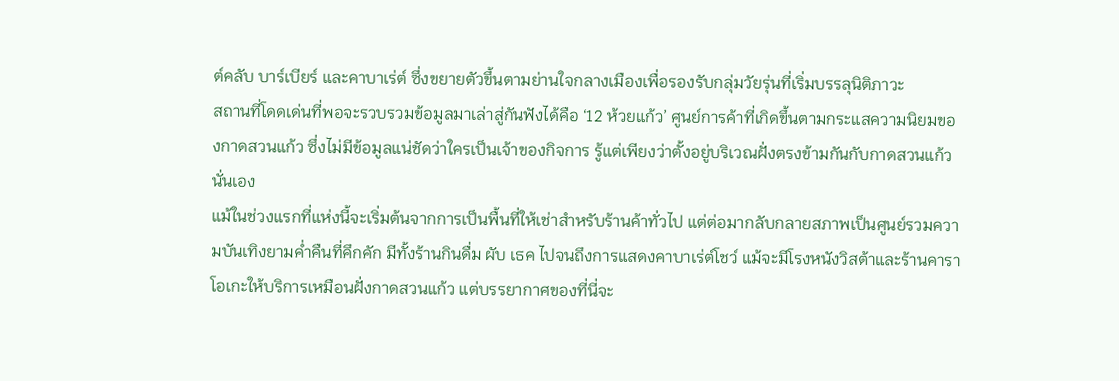ต์คลับ บาร์เบียร์ และคาบาเร่ต์ ซึ่งขยายตัวขึ้นตามย่านใจกลางเมืองเพื่อรองรับกลุ่มวัยรุ่นที่เริ่มบรรลุนิติภาวะ
สถานที่โดดเด่นที่พอจะรวบรวมข้อมูลมาเล่าสู่กันฟังได้คือ ‘12 ห้วยแก้ว’ ศูนย์การค้าที่เกิดขึ้นตามกระแสความนิยมของกาดสวนแก้ว ซึ่งไม่มีข้อมูลแน่ชัดว่าใครเป็นเจ้าของกิจการ รู้แต่เพียงว่าตั้งอยู่บริเวณฝั่งตรงข้ามกันกับกาดสวนแก้วนั่นเอง
แม้ในช่วงแรกที่แห่งนี้จะเริ่มต้นจากการเป็นพื้นที่ให้เช่าสำหรับร้านค้าทั่วไป แต่ต่อมากลับกลายสภาพเป็นศูนย์รวมความบันเทิงยามค่ำคืนที่คึกคัก มีทั้งร้านกินดื่ม ผับ เธค ไปจนถึงการแสดงคาบาเร่ต์โชว์ แม้จะมีโรงหนังวิสต้าและร้านคาราโอเกะให้บริการเหมือนฝั่งกาดสวนแก้ว แต่บรรยากาศของที่นี่จะ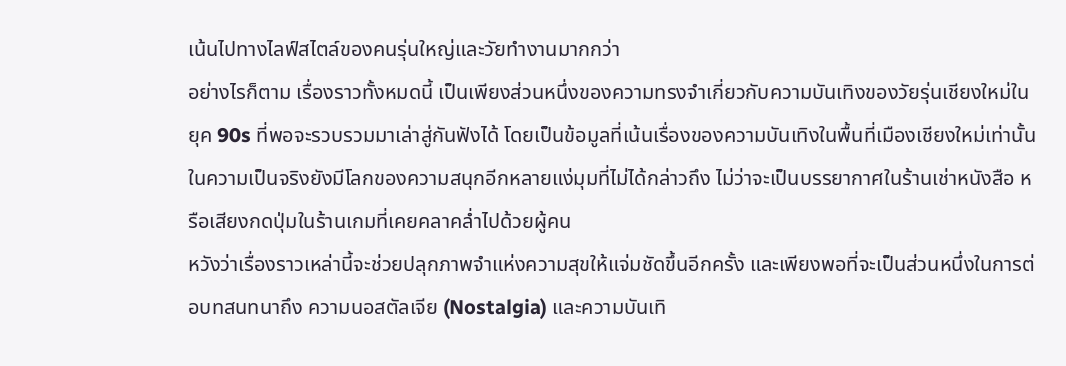เน้นไปทางไลฟ์สไตล์ของคนรุ่นใหญ่และวัยทำงานมากกว่า
อย่างไรก็ตาม เรื่องราวทั้งหมดนี้ เป็นเพียงส่วนหนึ่งของความทรงจำเกี่ยวกับความบันเทิงของวัยรุ่นเชียงใหม่ในยุค 90s ที่พอจะรวบรวมมาเล่าสู่กันฟังได้ โดยเป็นข้อมูลที่เน้นเรื่องของความบันเทิงในพื้นที่เมืองเชียงใหม่เท่านั้น ในความเป็นจริงยังมีโลกของความสนุกอีกหลายแง่มุมที่ไม่ได้กล่าวถึง ไม่ว่าจะเป็นบรรยากาศในร้านเช่าหนังสือ หรือเสียงกดปุ่มในร้านเกมที่เคยคลาคล่ำไปด้วยผู้คน
หวังว่าเรื่องราวเหล่านี้จะช่วยปลุกภาพจำแห่งความสุขให้แจ่มชัดขึ้นอีกครั้ง และเพียงพอที่จะเป็นส่วนหนึ่งในการต่อบทสนทนาถึง ความนอสตัลเจีย (Nostalgia) และความบันเทิ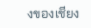งของเชียง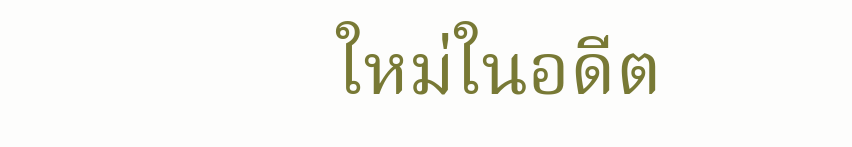ใหม่ในอดีต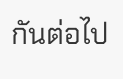กันต่อไป